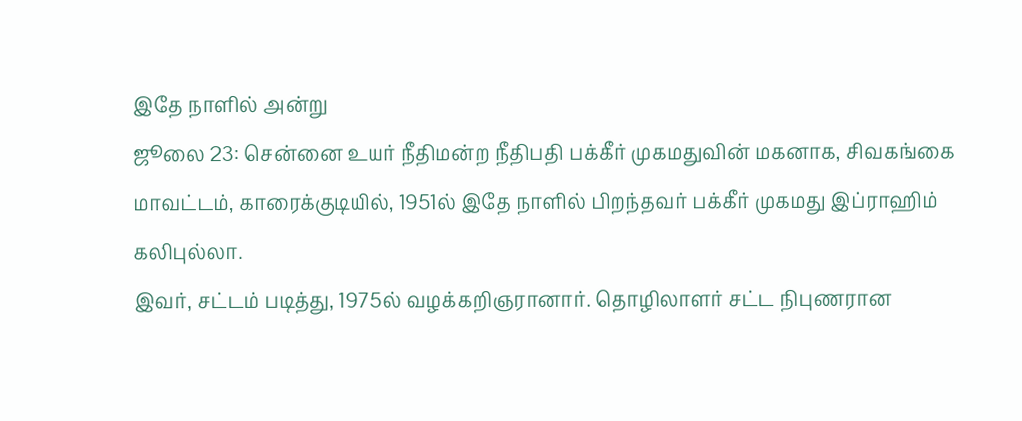இதே நாளில் அன்று
ஜூலை 23: சென்னை உயர் நீதிமன்ற நீதிபதி பக்கீர் முகமதுவின் மகனாக, சிவகங்கை மாவட்டம், காரைக்குடியில், 1951ல் இதே நாளில் பிறந்தவர் பக்கீர் முகமது இப்ராஹிம் கலிபுல்லா.
இவர், சட்டம் படித்து, 1975ல் வழக்கறிஞரானார். தொழிலாளர் சட்ட நிபுணரான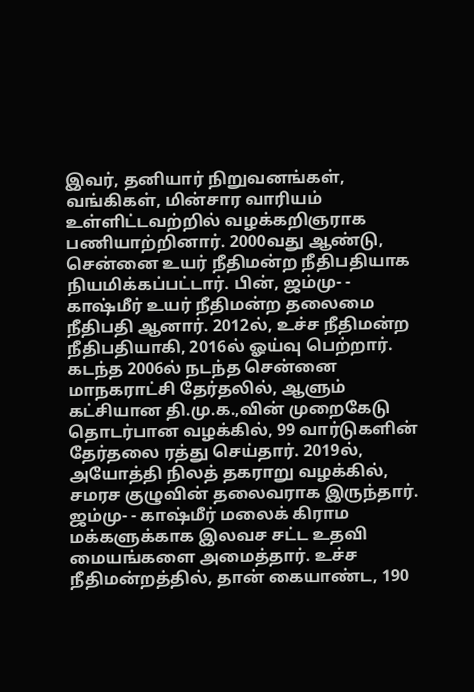இவர், தனியார் நிறுவனங்கள், வங்கிகள், மின்சார வாரியம் உள்ளிட்டவற்றில் வழக்கறிஞராக பணியாற்றினார். 2000வது ஆண்டு, சென்னை உயர் நீதிமன்ற நீதிபதியாக நியமிக்கப்பட்டார். பின், ஜம்மு- - காஷ்மீர் உயர் நீதிமன்ற தலைமை நீதிபதி ஆனார். 2012ல், உச்ச நீதிமன்ற நீதிபதியாகி, 2016ல் ஓய்வு பெற்றார்.
கடந்த 2006ல் நடந்த சென்னை மாநகராட்சி தேர்தலில், ஆளும் கட்சியான தி.மு.க.,வின் முறைகேடு தொடர்பான வழக்கில், 99 வார்டுகளின் தேர்தலை ரத்து செய்தார். 2019ல், அயோத்தி நிலத் தகராறு வழக்கில், சமரச குழுவின் தலைவராக இருந்தார்.
ஜம்மு- - காஷ்மீர் மலைக் கிராம மக்களுக்காக இலவச சட்ட உதவி மையங்களை அமைத்தார். உச்ச நீதிமன்றத்தில், தான் கையாண்ட, 190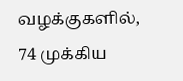வழக்குகளில், 74 முக்கிய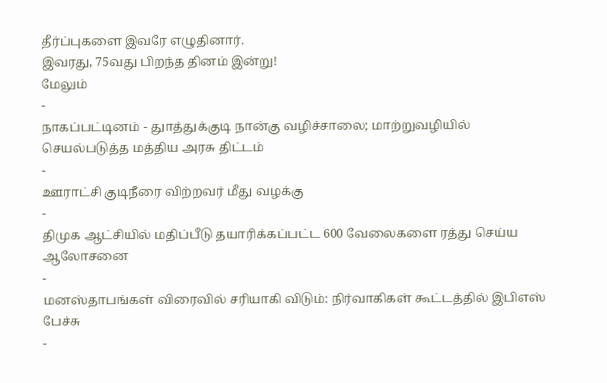தீர்ப்புகளை இவரே எழுதினார்.
இவரது, 75வது பிறந்த தினம் இன்று!
மேலும்
-
நாகப்பட்டினம் - துாத்துக்குடி நான்கு வழிச்சாலை; மாற்றுவழியில் செயல்படுத்த மத்திய அரசு திட்டம்
-
ஊராட்சி குடிநீரை விற்றவர் மீது வழக்கு
-
திமுக ஆட்சியில் மதிப்பீடு தயாரிக்கப்பட்ட 600 வேலைகளை ரத்து செய்ய ஆலோசனை
-
மனஸ்தாபங்கள் விரைவில் சரியாகி விடும்: நிர்வாகிகள் கூட்டத்தில் இபிஎஸ் பேச்சு
-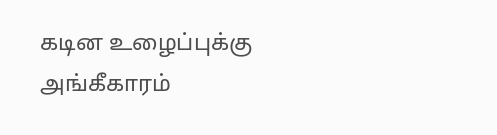கடின உழைப்புக்கு அங்கீகாரம்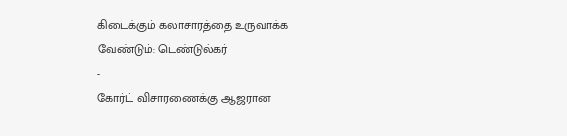கிடைக்கும் கலாசாரத்தை உருவாக்க வேண்டும்: டெண்டுல்கர்
-
கோர்ட் விசாரணைக்கு ஆஜரான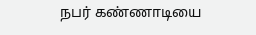நபர் கண்ணாடியை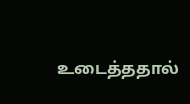உடைத்ததால்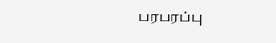பரபரப்பு